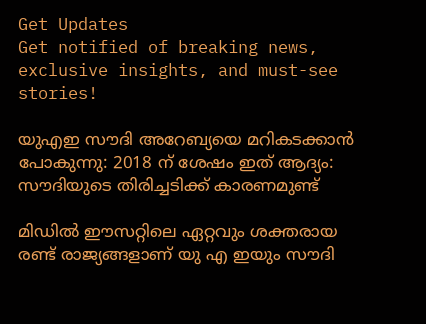Get Updates
Get notified of breaking news, exclusive insights, and must-see stories!

യുഎഇ സൗദി അറേബ്യയെ മറികടക്കാന്‍ പോകുന്നു: 2018 ന് ശേഷം ഇത് ആദ്യം: സൗദിയുടെ തിരിച്ചടിക്ക് കാരണമുണ്ട്

മിഡില്‍ ഈസറ്റിലെ ഏറ്റവും ശക്തരായ രണ്ട് രാജ്യങ്ങളാണ് യു എ ഇയും സൗദി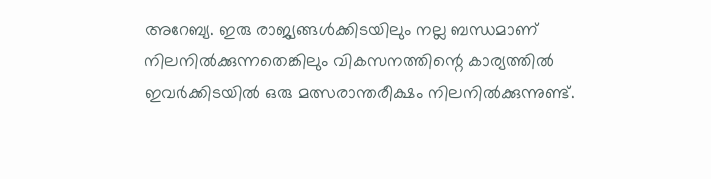അറേബ്യ. ഇരു രാജ്യങ്ങള്‍ക്കിടയിലും നല്ല ബന്ധമാണ് നിലനില്‍ക്കുന്നതെങ്കിലും വികസനത്തിന്റെ കാര്യത്തില്‍ ഇവർക്കിടയില്‍ ഒരു മത്സരാന്തരീക്ഷം നിലനില്‍ക്കുന്നുണ്ട്.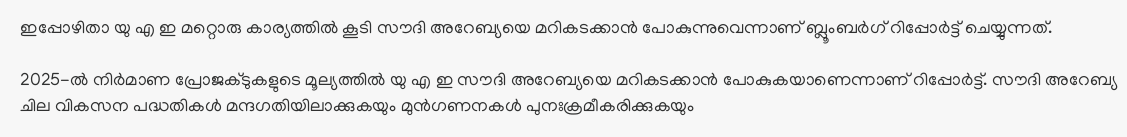ഇപ്പോഴിതാ യു എ ഇ മറ്റൊരു കാര്യത്തില്‍ കൂടി സൗദി അറേബ്യയെ മറികടക്കാന്‍ പോകുന്നുവെന്നാണ് ബ്ലൂംബർഗ് റിപ്പോർട്ട് ചെയ്യുന്നത്.

2025-ൽ നിർമാണ പ്രോജക്ടുകളുടെ മൂല്യത്തിൽ യു എ ഇ സൗദി അറേബ്യയെ മറികടക്കാൻ പോകുകയാണെന്നാണ് റിപ്പോർട്ട്. സൗദി അറേബ്യ ചില വികസന പദ്ധതികൾ മന്ദഗതിയിലാക്കുകയും മുൻഗണനകൾ പുനഃക്രമീകരിക്കുകയും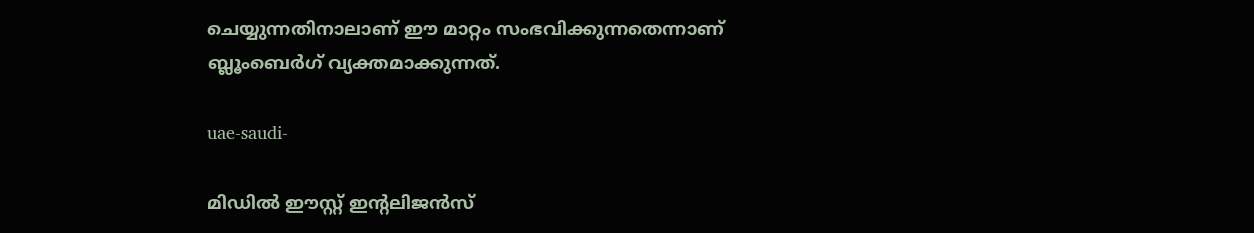ചെയ്യുന്നതിനാലാണ് ഈ മാറ്റം സംഭവിക്കുന്നതെന്നാണ് ബ്ലൂംബെർഗ് വ്യക്തമാക്കുന്നത്.

uae-saudi-

മിഡിൽ ഈസ്റ്റ് ഇന്റലിജൻസ്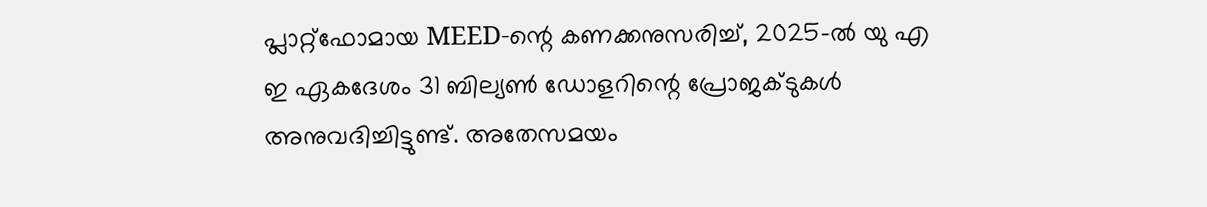പ്ലാറ്റ്‌ഫോമായ MEED-ന്റെ കണക്കനുസരിച്ച്, 2025-ൽ യു എ ഇ ഏകദേശം 31 ബില്യൺ ഡോളറിന്റെ പ്രോജക്ടുകൾ അനുവദിച്ചിട്ടുണ്ട്. അതേസമയം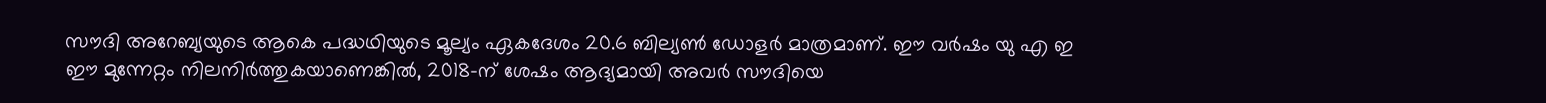സൗദി അറേബ്യയുടെ ആകെ പദ്ധഥിയുടെ മൂല്യം ഏകദേശം 20.6 ബില്യൺ ഡോളർ മാത്രമാണ്. ഈ വർഷം യു എ ഇ ഈ മുന്നേറ്റം നിലനിർത്തുകയാണെങ്കില്‍, 2018-ന് ശേഷം ആദ്യമായി അവർ സൗദിയെ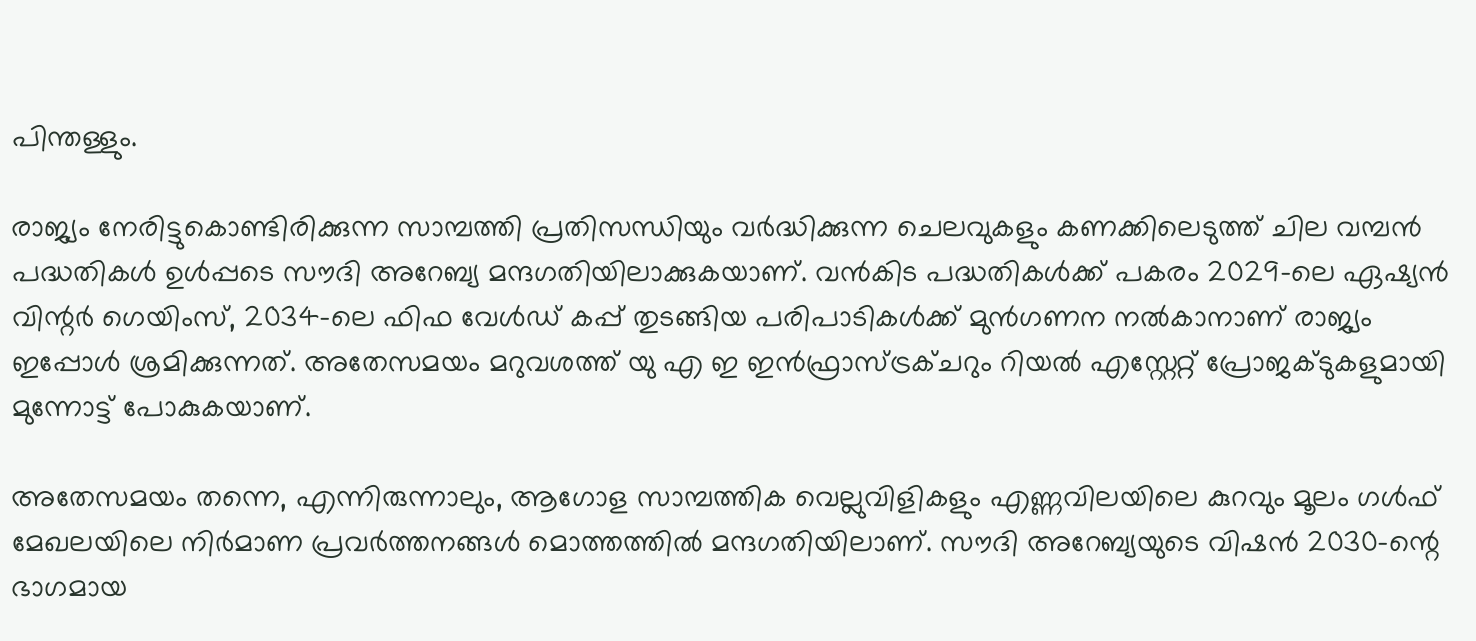പിന്തള്ളും.

രാജ്യം നേരിട്ടുകൊണ്ടിരിക്കുന്ന സാമ്പത്തി പ്രതിസന്ധിയും വർദ്ധിക്കുന്ന ചെലവുകളും കണക്കിലെടുത്ത് ചില വമ്പന്‍ പദ്ധതികള്‍ ഉള്‍പ്പടെ സൗദി അറേബ്യ മന്ദഗതിയിലാക്കുകയാണ്. വന്‍കിട പദ്ധതികള്‍ക്ക് പകരം 2029-ലെ ഏഷ്യൻ വിന്റർ ഗെയിംസ്, 2034-ലെ ഫിഫ വേൾഡ് കപ്പ് തുടങ്ങിയ പരിപാടികൾക്ക് മുൻഗണന നൽകാനാണ് രാജ്യം ഇപ്പോള്‍ ശ്രമിക്കുന്നത്. അതേസമയം മറുവശത്ത് യു എ ഇ ഇൻഫ്രാസ്ട്രക്ചറും റിയൽ എസ്റ്റേറ്റ് പ്രോജക്ടുകളുമായി മുന്നോട്ട് പോകുകയാണ്.

അതേസമയം തന്നെ, എന്നിരുന്നാലും, ആഗോള സാമ്പത്തിക വെല്ലുവിളികളും എണ്ണവിലയിലെ കുറവും മൂലം ഗൾഫ് മേഖലയിലെ നിർമാണ പ്രവർത്തനങ്ങൾ മൊത്തത്തിൽ മന്ദഗതിയിലാണ്. സൗദി അറേബ്യയുടെ വിഷൻ 2030-ന്റെ ഭാഗമായ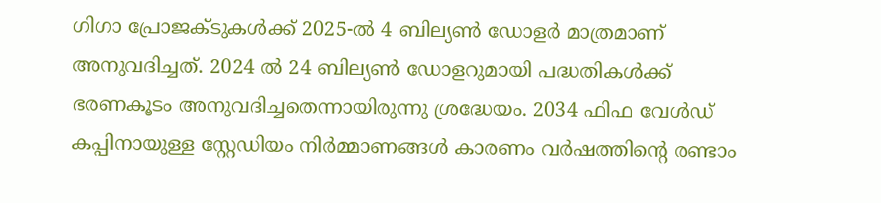ഗിഗാ പ്രോജക്ടുകൾക്ക് 2025-ൽ 4 ബില്യൺ ഡോളർ മാത്രമാണ് അനുവദിച്ചത്. 2024 ല്‍ 24 ബില്യൺ ഡോളറുമായി പദ്ധതികള്‍ക്ക് ഭരണകൂടം അനുവദിച്ചതെന്നായിരുന്നു ശ്രദ്ധേയം. 2034 ഫിഫ വേൾഡ് കപ്പിനായുള്ള സ്റ്റേഡിയം നിർമ്മാണങ്ങള്‍ കാരണം വർഷത്തിന്റെ രണ്ടാം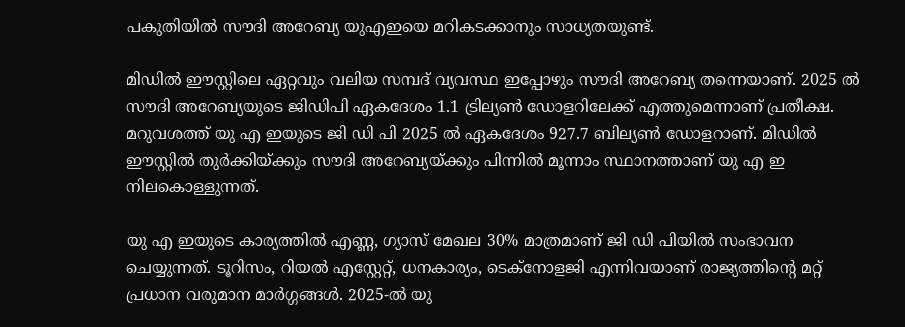പകുതിയിൽ സൗദി അറേബ്യ യുഎഇയെ മറികടക്കാനും സാധ്യതയുണ്ട്.

മിഡില്‍ ഈസ്റ്റിലെ ഏറ്റവും വലിയ സമ്പദ് വ്യവസ്ഥ ഇപ്പോഴും സൗദി അറേബ്യ തന്നെയാണ്. 2025 ല്‍ സൗദി അറേബ്യയുടെ ജിഡിപി ഏകദേശം 1.1 ട്രില്യൺ ഡോളറിലേക്ക് എത്തുമെന്നാണ് പ്രതീക്ഷ. മറുവശത്ത് യു എ ഇയുടെ ജി ഡി പി 2025 ല്‍ ഏകദേശം 927.7 ബില്യൺ ഡോളറാണ്. മിഡിൽ ഈസ്റ്റിൽ തുർക്കിയ്ക്കും സൗദി അറേബ്യയ്ക്കും പിന്നിൽ മൂന്നാം സ്ഥാനത്താണ് യു എ ഇ നിലകൊള്ളുന്നത്.

യു എ ഇയുടെ കാര്യത്തില്‍ എണ്ണ, ഗ്യാസ് മേഖല 30% മാത്രമാണ് ജി ഡി പിയിൽ സംഭാവന ചെയ്യുന്നത്. ടൂറിസം, റിയൽ എസ്റ്റേറ്റ്, ധനകാര്യം, ടെക്നോളജി എന്നിവയാണ് രാജ്യത്തിന്റെ മറ്റ് പ്രധാന വരുമാന മാർഗ്ഗങ്ങള്‍. 2025-ൽ യു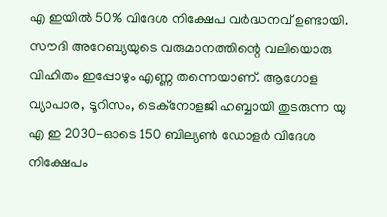എ ഇയില്‍ 50% വിദേശ നിക്ഷേപ വർദ്ധനവ് ഉണ്ടായി. സൗദി അറേബ്യയുടെ വരുമാനത്തിന്റെ വലിയൊരു വിഹിതം ഇപ്പോഴും എണ്ണ തന്നെയാണ്. ആഗോള വ്യാപാര, ടൂറിസം, ടെക്നോളജി ഹബ്ബായി തുടരുന്ന യു എ ഇ 2030-ഓടെ 150 ബില്യൺ ഡോളർ വിദേശ നിക്ഷേപം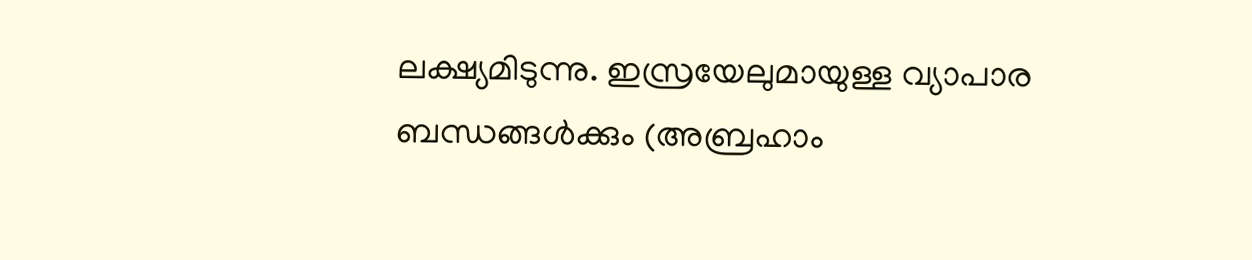ലക്ഷ്യമിടുന്നു. ഇസ്രയേലുമായുള്ള വ്യാപാര ബന്ധങ്ങൾക്കും (അബ്രഹാം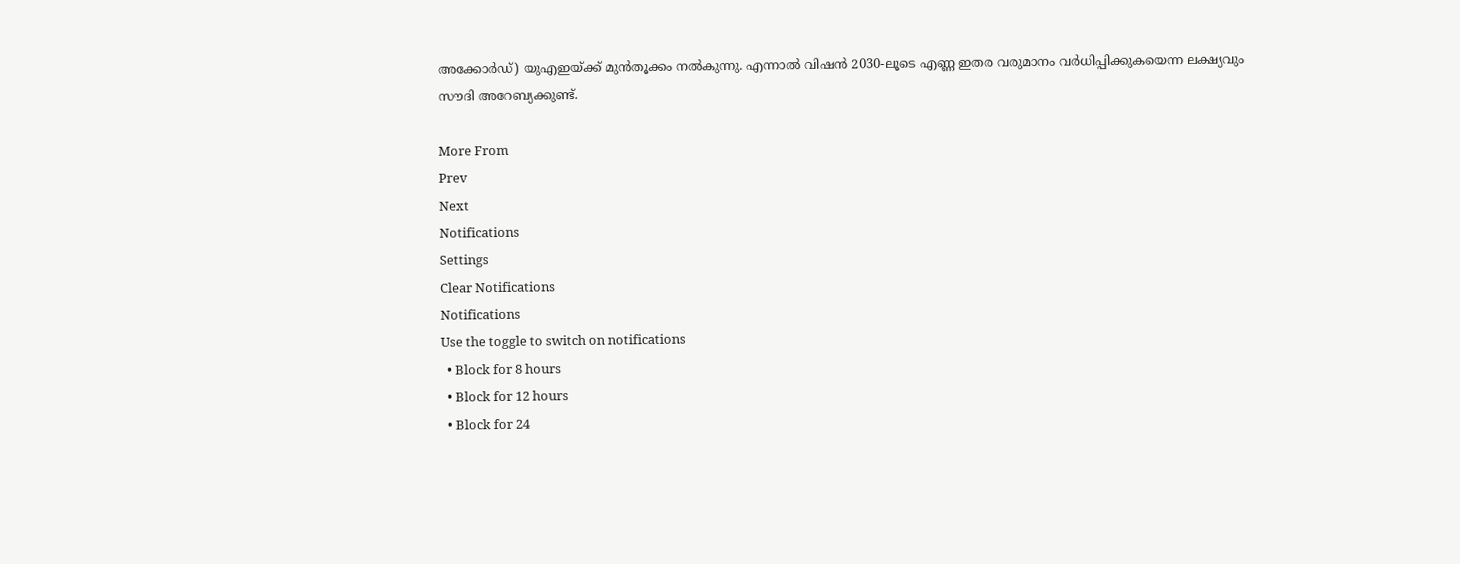അക്കോർഡ്) യുഎഇയ്ക്ക് മുൻതൂക്കം നൽകുന്നു. എന്നാല്‍ വിഷൻ 2030-ലൂടെ എണ്ണ ഇതര വരുമാനം വർധിപ്പിക്കുകയെന്ന ലക്ഷ്യവും സൗദി അറേബ്യക്കുണ്ട്.

More From
Prev
Next
Notifications
Settings
Clear Notifications
Notifications
Use the toggle to switch on notifications
  • Block for 8 hours
  • Block for 12 hours
  • Block for 24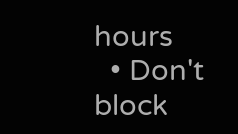hours
  • Don't block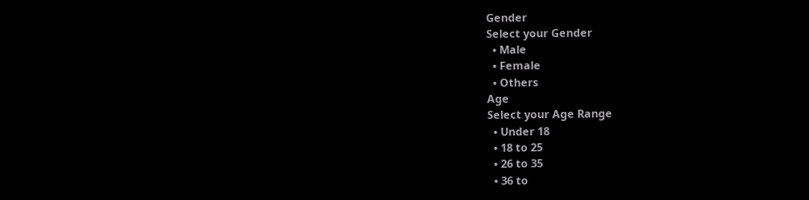Gender
Select your Gender
  • Male
  • Female
  • Others
Age
Select your Age Range
  • Under 18
  • 18 to 25
  • 26 to 35
  • 36 to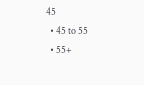45
  • 45 to 55
  • 55+